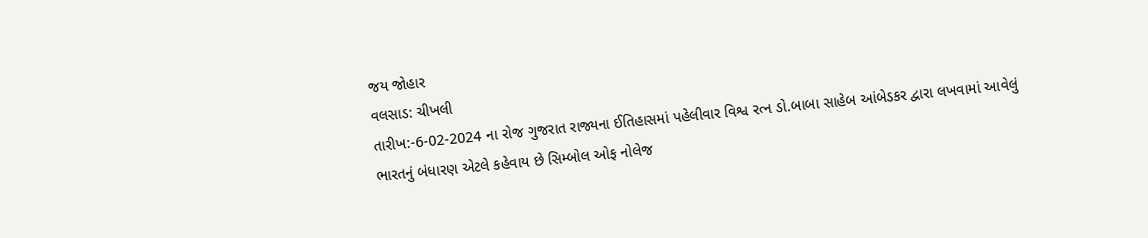જય જોહાર
વલસાડ: ચીખલી
તારીખ:-6-02-2024 ના રોજ ગુજરાત રાજ્યના ઈતિહાસમાં પહેલીવાર વિશ્વ રત્ન ડો.બાબા સાહેબ આંબેડકર દ્વારા લખવામાં આવેલું ભારતનું બંધારણ એટલે કહેવાય છે સિમ્બોલ ઓફ નોલેજ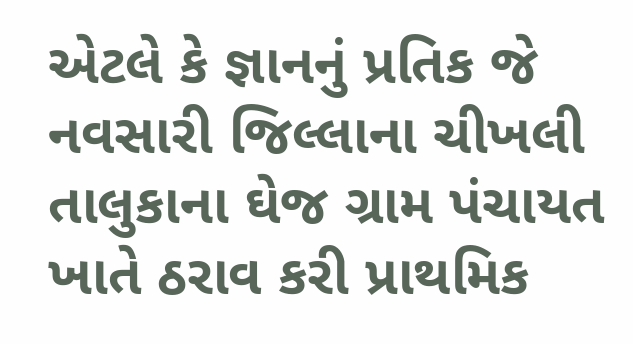એટલે કે જ્ઞાનનું પ્રતિક જે નવસારી જિલ્લાના ચીખલી તાલુકાના ઘેજ ગ્રામ પંચાયત ખાતે ઠરાવ કરી પ્રાથમિક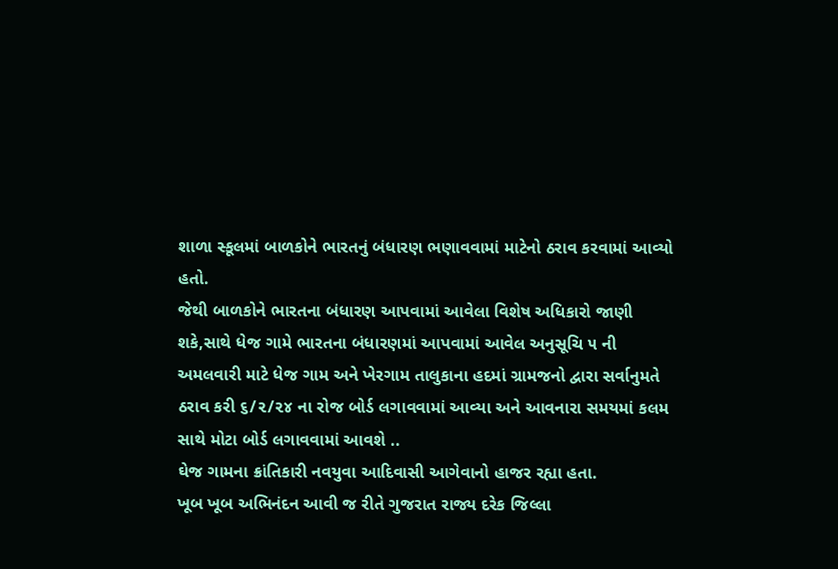શાળા સ્કૂલમાં બાળકોને ભારતનું બંધારણ ભણાવવામાં માટેનો ઠરાવ કરવામાં આવ્યો હતો.
જેથી બાળકોને ભારતના બંધારણ આપવામાં આવેલા વિશેષ અધિકારો જાણી શકે,સાથે ધેજ ગામે ભારતના બંધારણમાં આપવામાં આવેલ અનુસૂચિ ૫ ની અમલવારી માટે ધેજ ગામ અને ખેરગામ તાલુકાના હદમાં ગ્રામજનો દ્વારા સર્વાનુમતે ઠરાવ કરી ૬/૨/૨૪ ના રોજ બોર્ડ લગાવવામાં આવ્યા અને આવનારા સમયમાં કલમ સાથે મોટા બોર્ડ લગાવવામાં આવશે ..
ઘેજ ગામના ક્રાંતિકારી નવયુવા આદિવાસી આગેવાનો હાજર રહ્યા હતા.
ખૂબ ખૂબ અભિનંદન આવી જ રીતે ગુજરાત રાજ્ય દરેક જિલ્લા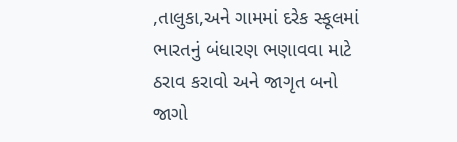,તાલુકા,અને ગામમાં દરેક સ્કૂલમાં ભારતનું બંધારણ ભણાવવા માટે ઠરાવ કરાવો અને જાગૃત બનો જાગો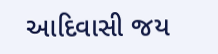આદિવાસી જય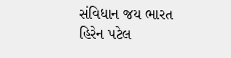સંવિધાન જય ભારત
હિરેન પટેલ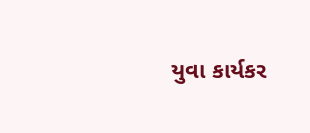યુવા કાર્યકર